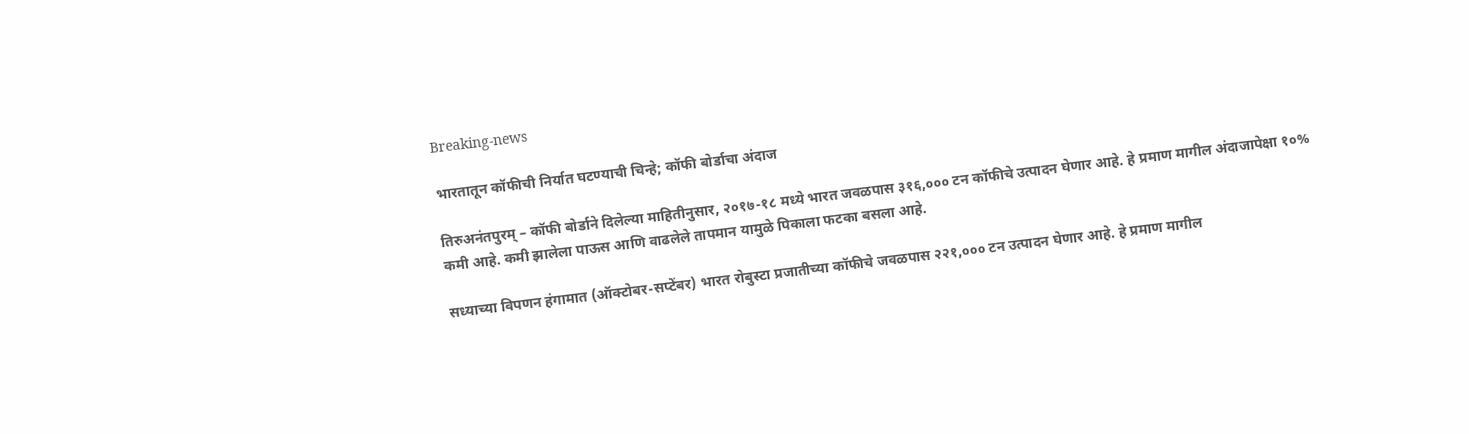Breaking-news

भारतातून कॉफीची निर्यात घटण्याची चिन्हे; कॉफी बोर्डाचा अंदाज

तिरुअनंतपुरम् – कॉफी बोर्डाने दिलेल्या माहितीनुसार, २०१७-१८ मध्ये भारत जवळपास ३१६,००० टन कॉफीचे उत्पादन घेणार आहे. हे प्रमाण मागील अंदाजापेक्षा १०% कमी आहे. कमी झालेला पाऊस आणि वाढलेले तापमान यामुळे पिकाला फटका बसला आहे.

सध्याच्या विपणन हंगामात (ऑक्टोबर-सप्टेंबर) भारत रोबुस्टा प्रजातीच्या कॉफीचे जवळपास २२१,००० टन उत्पादन घेणार आहे. हे प्रमाण मागील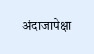अंदाजापेक्षा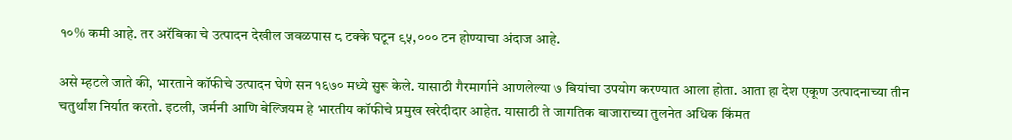१०% कमी आहे. तर अरॅबिका चे उत्पादन देखील जवळपास ८ टक्के घटून ९५,००० टन होण्याचा अंदाज आहे.

असे म्हटले जाते की, भारताने कॉफीचे उत्पादन घेणे सन १६७० मध्ये सुरू केले. यासाठी गैरमार्गाने आणलेल्या ७ बियांचा उपयोग करण्यात आला होता. आता हा देश एकूण उत्पादनाच्या तीन चतुर्थांश निर्यात करतो. इटली, जर्मनी आणि बेल्जियम हे भारतीय कॉफीचे प्रमुख खरेदीदार आहेत. यासाठी ते जागतिक बाजाराच्या तुलनेत अधिक किंमत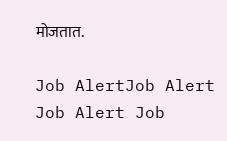मोजतात.

Job AlertJob Alert Job Alert Job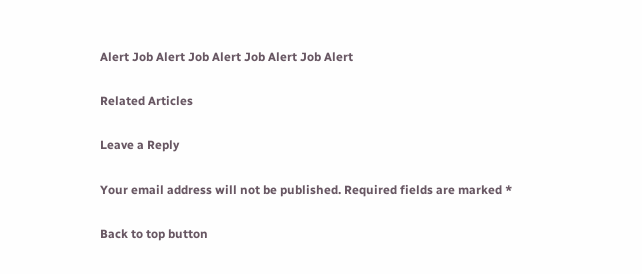Alert Job Alert Job Alert Job Alert Job Alert

Related Articles

Leave a Reply

Your email address will not be published. Required fields are marked *

Back to top button